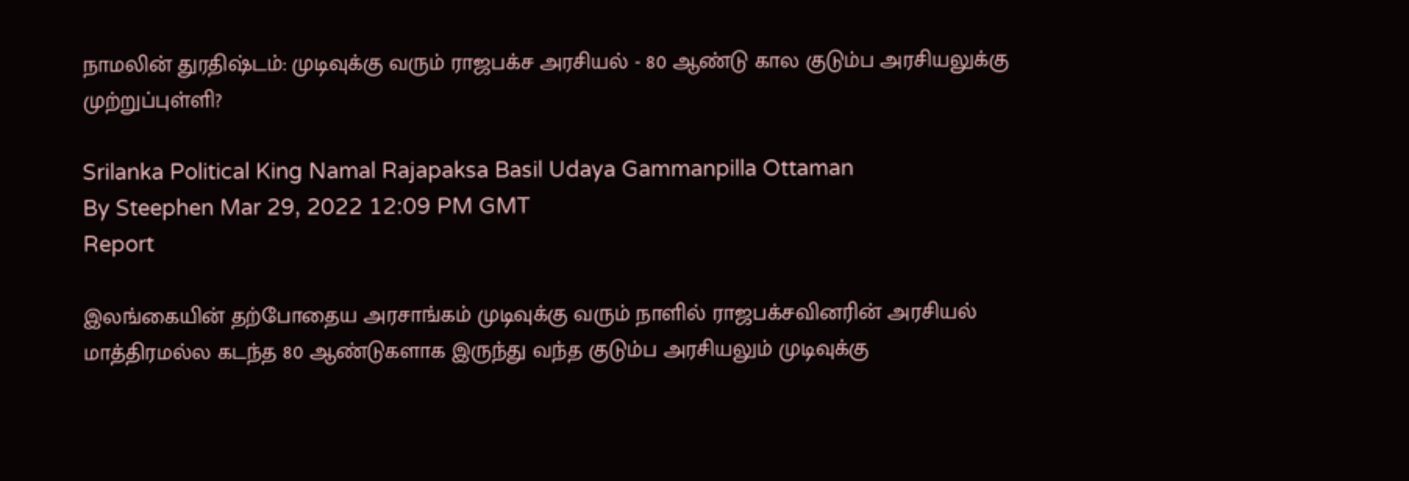நாமலின் துரதிஷ்டம்: முடிவுக்கு வரும் ராஜபக்ச அரசியல் - 80 ஆண்டு கால குடும்ப அரசியலுக்கு முற்றுப்புள்ளி?

Srilanka Political King Namal Rajapaksa Basil Udaya Gammanpilla Ottaman
By Steephen Mar 29, 2022 12:09 PM GMT
Report

இலங்கையின் தற்போதைய அரசாங்கம் முடிவுக்கு வரும் நாளில் ராஜபக்சவினரின் அரசியல் மாத்திரமல்ல கடந்த 80 ஆண்டுகளாக இருந்து வந்த குடும்ப அரசியலும் முடிவுக்கு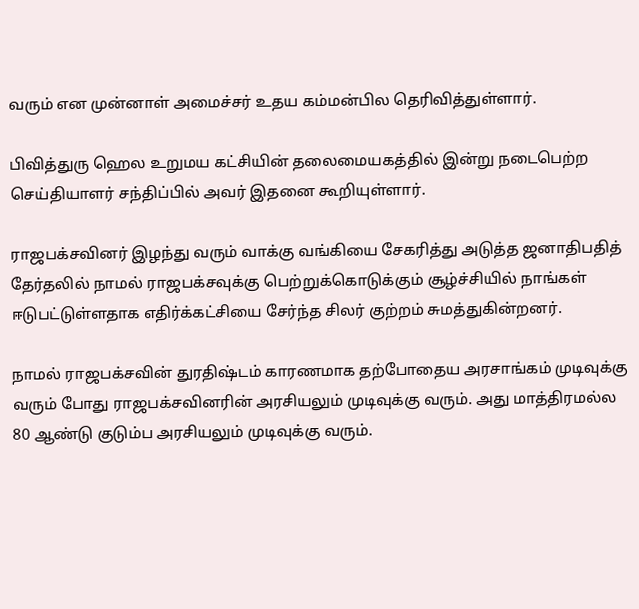வரும் என முன்னாள் அமைச்சர் உதய கம்மன்பில தெரிவித்துள்ளார்.

பிவித்துரு ஹெல உறுமய கட்சியின் தலைமையகத்தில் இன்று நடைபெற்ற செய்தியாளர் சந்திப்பில் அவர் இதனை கூறியுள்ளார்.

ராஜபக்சவினர் இழந்து வரும் வாக்கு வங்கியை சேகரித்து அடுத்த ஜனாதிபதித் தேர்தலில் நாமல் ராஜபக்சவுக்கு பெற்றுக்கொடுக்கும் சூழ்ச்சியில் நாங்கள் ஈடுபட்டுள்ளதாக எதிர்க்கட்சியை சேர்ந்த சிலர் குற்றம் சுமத்துகின்றனர்.

நாமல் ராஜபக்சவின் துரதிஷ்டம் காரணமாக தற்போதைய அரசாங்கம் முடிவுக்கு வரும் போது ராஜபக்சவினரின் அரசியலும் முடிவுக்கு வரும். அது மாத்திரமல்ல 80 ஆண்டு குடும்ப அரசியலும் முடிவுக்கு வரும்.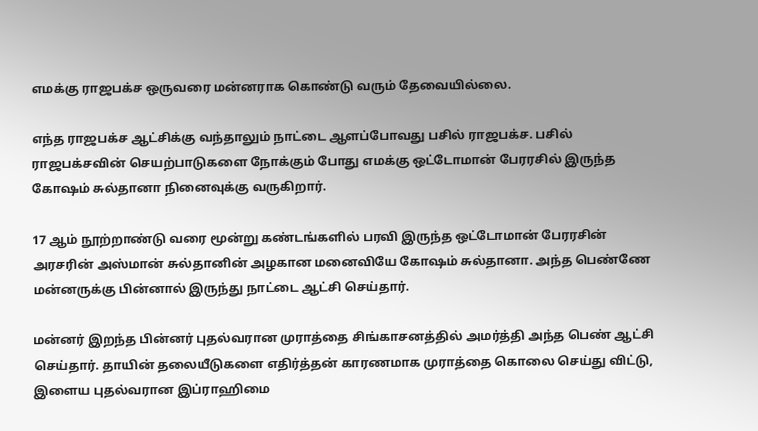எமக்கு ராஜபக்ச ஒருவரை மன்னராக கொண்டு வரும் தேவையில்லை.

எந்த ராஜபக்ச ஆட்சிக்கு வந்தாலும் நாட்டை ஆளப்போவது பசில் ராஜபக்ச. பசில் ராஜபக்சவின் செயற்பாடுகளை நோக்கும் போது எமக்கு ஒட்டோமான் பேரரசில் இருந்த கோஷம் சுல்தானா நினைவுக்கு வருகிறார்.

17 ஆம் நூற்றாண்டு வரை மூன்று கண்டங்களில் பரவி இருந்த ஒட்டோமான் பேரரசின் அரசரின் அஸ்மான் சுல்தானின் அழகான மனைவியே கோஷம் சுல்தானா. அந்த பெண்ணே மன்னருக்கு பின்னால் இருந்து நாட்டை ஆட்சி செய்தார்.

மன்னர் இறந்த பின்னர் புதல்வரான முராத்தை சிங்காசனத்தில் அமர்த்தி அந்த பெண் ஆட்சி செய்தார். தாயின் தலையீடுகளை எதிர்த்தன் காரணமாக முராத்தை கொலை செய்து விட்டு, இளைய புதல்வரான இப்ராஹிமை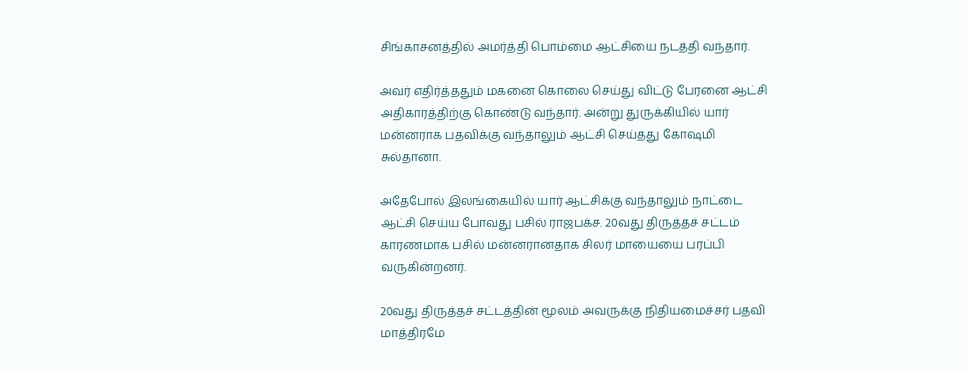சிங்காசனத்தில் அமர்த்தி பொம்மை ஆட்சியை நடத்தி வந்தார்.

அவர் எதிர்த்ததும் மகனை கொலை செய்து விட்டு பேரனை ஆட்சி அதிகாரத்திற்கு கொண்டு வந்தார். அன்று துருக்கியில் யார் மன்னராக பதவிக்கு வந்தாலும் ஆட்சி செய்தது கோஷமி சுல்தானா.

அதேபோல் இலங்கையில் யார் ஆட்சிக்கு வந்தாலும் நாட்டை ஆட்சி செய்ய போவது பசில் ராஜபக்ச. 20வது திருத்தச் சட்டம் காரணமாக பசில் மன்னரானதாக சிலர் மாயையை பரப்பி வருகின்றனர்.

20வது திருத்தச் சட்டத்தின் மூலம் அவருக்கு நிதியமைச்சர் பதவி மாத்திரமே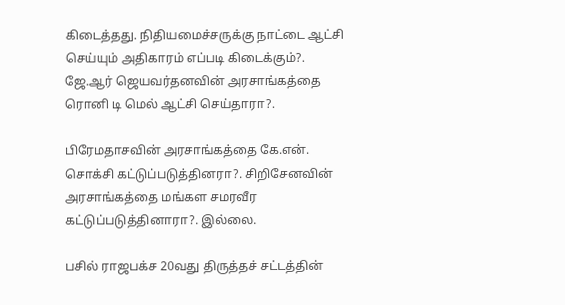கிடைத்தது. நிதியமைச்சருக்கு நாட்டை ஆட்சி செய்யும் அதிகாரம் எப்படி கிடைக்கும்?. ஜே.ஆர் ஜெயவர்தனவின் அரசாங்கத்தை ரொனி டி மெல் ஆட்சி செய்தாரா?.

பிரேமதாசவின் அரசாங்கத்தை கே.என். சொக்சி கட்டுப்படுத்தினரா?. சிறிசேனவின் அரசாங்கத்தை மங்கள சமரவீர கட்டுப்படுத்தினாரா?. இல்லை.

பசில் ராஜபக்ச 20வது திருத்தச் சட்டத்தின்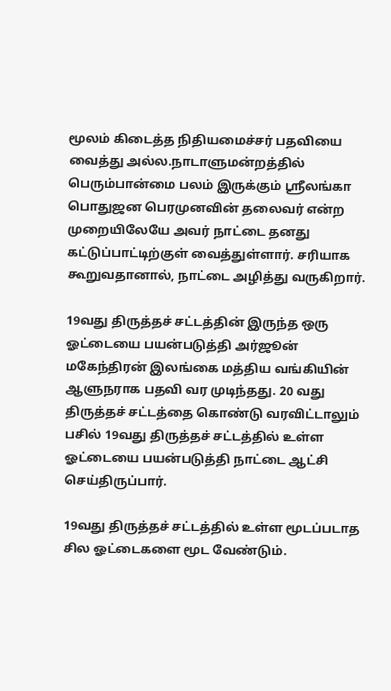மூலம் கிடைத்த நிதியமைச்சர் பதவியை வைத்து அல்ல.நாடாளுமன்றத்தில் பெரும்பான்மை பலம் இருக்கும் ஸ்ரீலங்கா பொதுஜன பெரமுனவின் தலைவர் என்ற முறையிலேயே அவர் நாட்டை தனது கட்டுப்பாட்டிற்குள் வைத்துள்ளார். சரியாக கூறுவதானால், நாட்டை அழித்து வருகிறார்.

19வது திருத்தச் சட்டத்தின் இருந்த ஒரு ஓட்டையை பயன்படுத்தி அர்ஜூன் மகேந்திரன் இலங்கை மத்திய வங்கியின் ஆளுநராக பதவி வர முடிந்தது. 20 வது திருத்தச் சட்டத்தை கொண்டு வரவிட்டாலும் பசில் 19வது திருத்தச் சட்டத்தில் உள்ள ஓட்டையை பயன்படுத்தி நாட்டை ஆட்சி செய்திருப்பார்.

19வது திருத்தச் சட்டத்தில் உள்ள மூடப்படாத சில ஓட்டைகளை மூட வேண்டும்.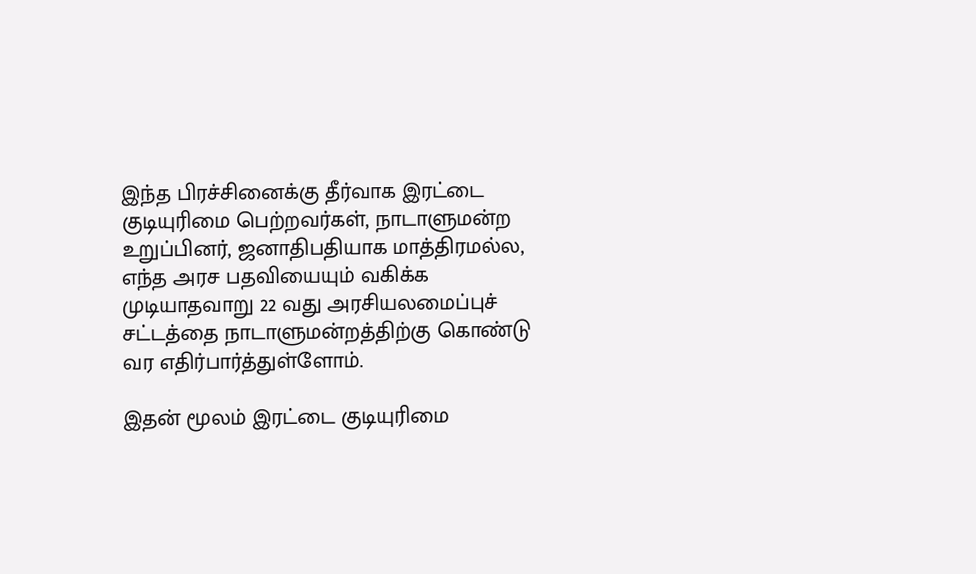இந்த பிரச்சினைக்கு தீர்வாக இரட்டை குடியுரிமை பெற்றவர்கள், நாடாளுமன்ற உறுப்பினர், ஜனாதிபதியாக மாத்திரமல்ல, எந்த அரச பதவியையும் வகிக்க முடியாதவாறு 22 வது அரசியலமைப்புச் சட்டத்தை நாடாளுமன்றத்திற்கு கொண்டு வர எதிர்பார்த்துள்ளோம்.

இதன் மூலம் இரட்டை குடியுரிமை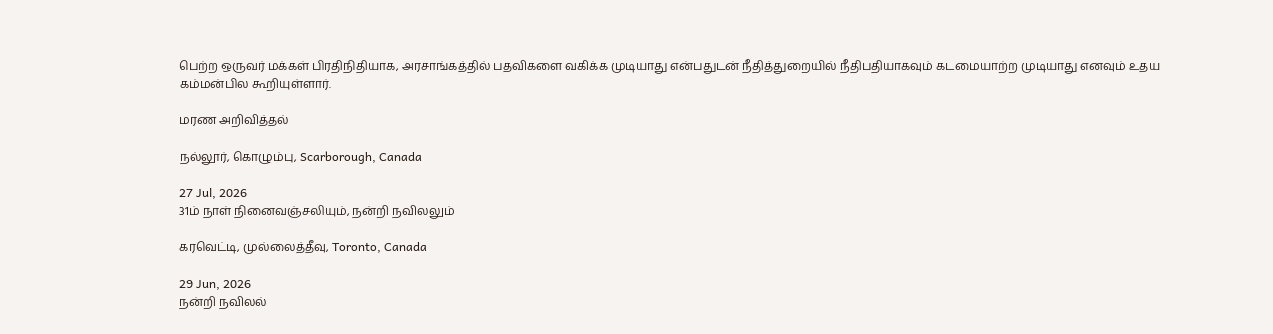பெற்ற ஒருவர் மக்கள் பிரதிநிதியாக, அரசாங்கத்தில் பதவிகளை வகிக்க முடியாது என்பதுடன் நீதித்துறையில் நீதிபதியாகவும் கடமையாற்ற முடியாது எனவும் உதய கம்மன்பில கூறியுள்ளார்.

மரண அறிவித்தல்

நல்லூர், கொழும்பு, Scarborough, Canada

27 Jul, 2026
31ம் நாள் நினைவஞ்சலியும், நன்றி நவிலலும்

கரவெட்டி, முல்லைத்தீவு, Toronto, Canada

29 Jun, 2026
நன்றி நவிலல்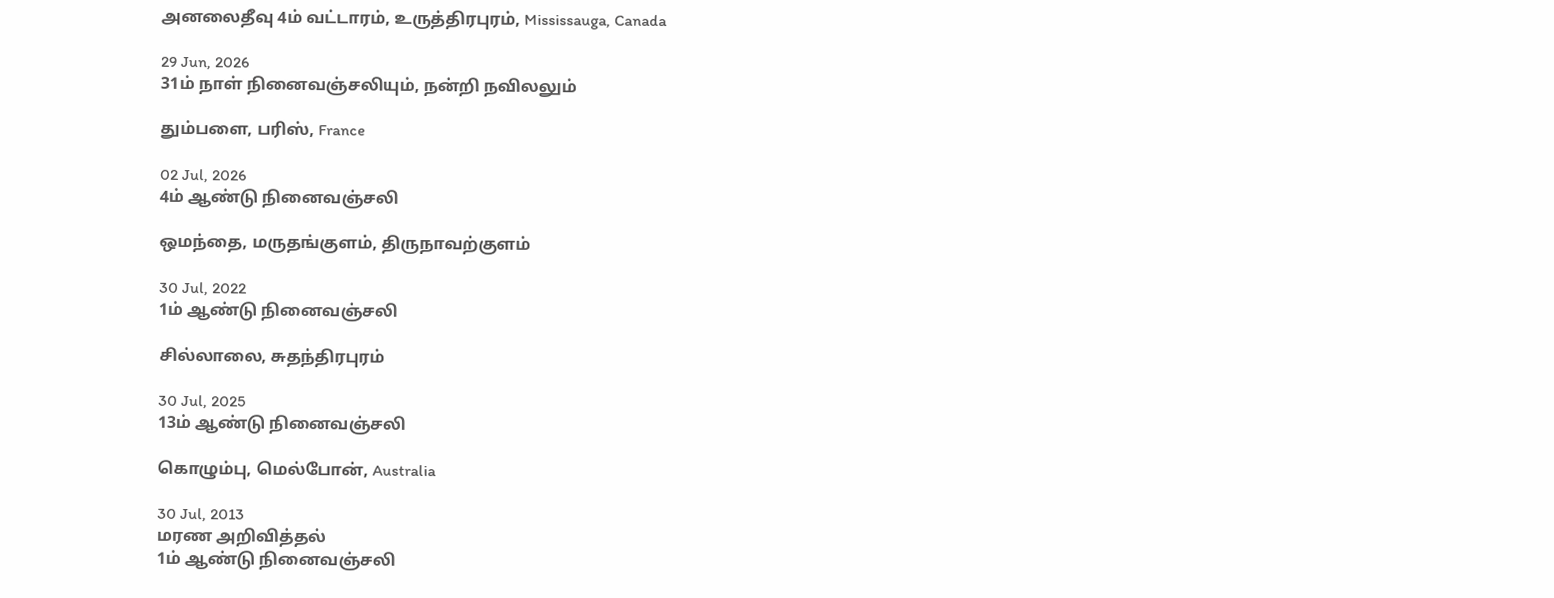அனலைதீவு 4ம் வட்டாரம், உருத்திரபுரம், Mississauga, Canada

29 Jun, 2026
31ம் நாள் நினைவஞ்சலியும், நன்றி நவிலலும்

தும்பளை, பரிஸ், France

02 Jul, 2026
4ம் ஆண்டு நினைவஞ்சலி

ஒமந்தை, மருதங்குளம், திருநாவற்குளம்

30 Jul, 2022
1ம் ஆண்டு நினைவஞ்சலி

சில்லாலை, சுதந்திரபுரம்

30 Jul, 2025
13ம் ஆண்டு நினைவஞ்சலி

கொழும்பு, மெல்போன், Australia

30 Jul, 2013
மரண அறிவித்தல்
1ம் ஆண்டு நினைவஞ்சலி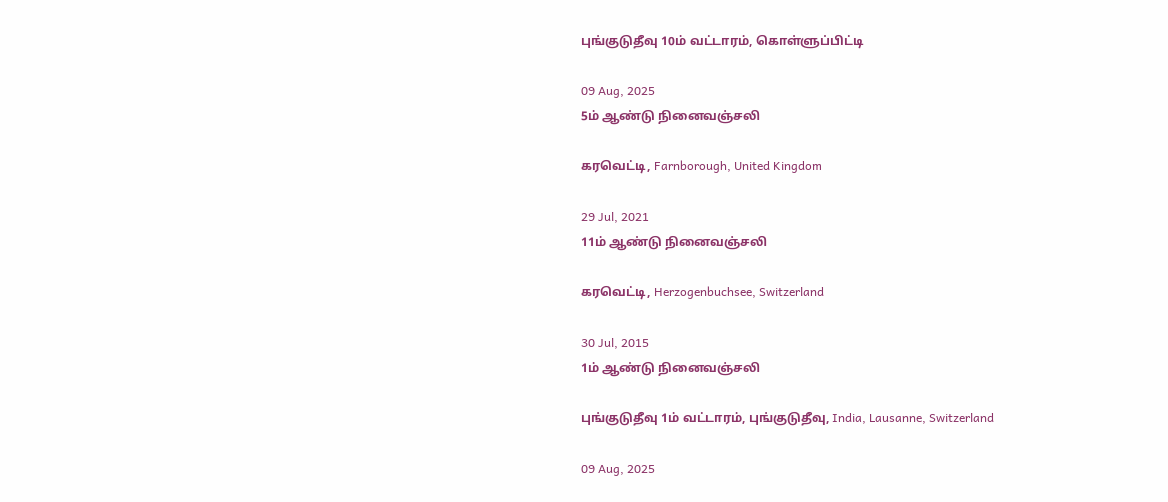புங்குடுதீவு 10ம் வட்டாரம், கொள்ளுப்பிட்டி

09 Aug, 2025
5ம் ஆண்டு நினைவஞ்சலி

கரவெட்டி, Farnborough, United Kingdom

29 Jul, 2021
11ம் ஆண்டு நினைவஞ்சலி

கரவெட்டி, Herzogenbuchsee, Switzerland

30 Jul, 2015
1ம் ஆண்டு நினைவஞ்சலி

புங்குடுதீவு 1ம் வட்டாரம், புங்குடுதீவு, India, Lausanne, Switzerland

09 Aug, 2025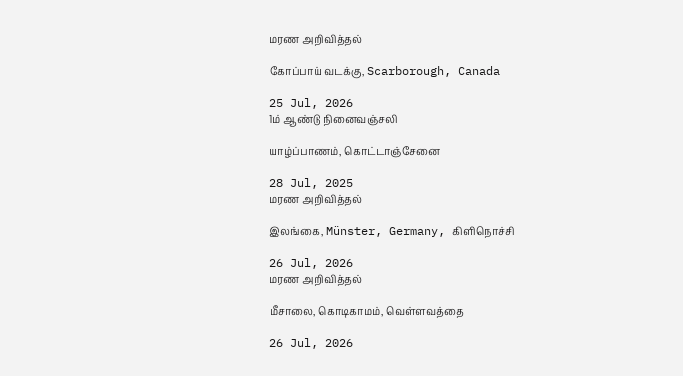மரண அறிவித்தல்

கோப்பாய் வடக்கு, Scarborough, Canada

25 Jul, 2026
1ம் ஆண்டு நினைவஞ்சலி

யாழ்ப்பாணம், கொட்டாஞ்சேனை

28 Jul, 2025
மரண அறிவித்தல்

இலங்கை, Münster, Germany, கிளிநொச்சி

26 Jul, 2026
மரண அறிவித்தல்

மீசாலை, கொடிகாமம், வெள்ளவத்தை

26 Jul, 2026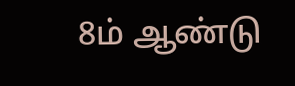8ம் ஆண்டு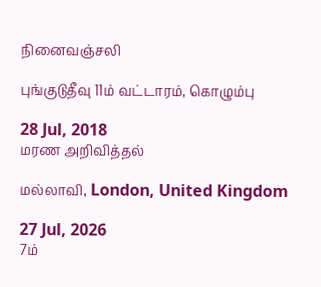நினைவஞ்சலி

புங்குடுதீவு 11ம் வட்டாரம், கொழும்பு

28 Jul, 2018
மரண அறிவித்தல்

மல்லாவி, London, United Kingdom

27 Jul, 2026
7ம்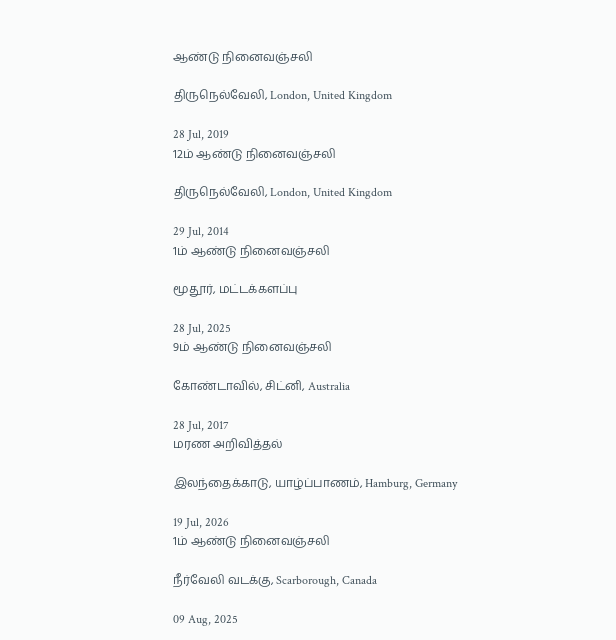ஆண்டு நினைவஞ்சலி

திருநெல்வேலி, London, United Kingdom

28 Jul, 2019
12ம் ஆண்டு நினைவஞ்சலி

திருநெல்வேலி, London, United Kingdom

29 Jul, 2014
1ம் ஆண்டு நினைவஞ்சலி

மூதூர், மட்டக்களப்பு

28 Jul, 2025
9ம் ஆண்டு நினைவஞ்சலி

கோண்டாவில், சிட்னி, Australia

28 Jul, 2017
மரண அறிவித்தல்

இலந்தைக்காடு, யாழ்ப்பாணம், Hamburg, Germany

19 Jul, 2026
1ம் ஆண்டு நினைவஞ்சலி

நீர்வேலி வடக்கு, Scarborough, Canada

09 Aug, 2025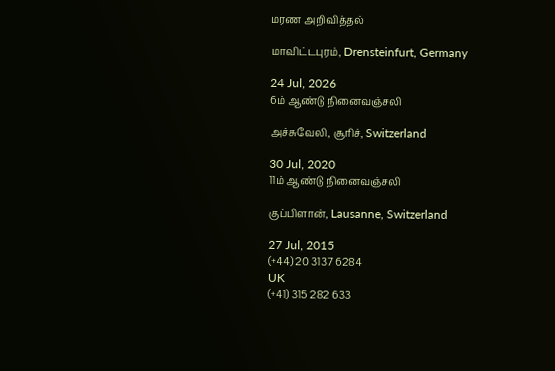மரண அறிவித்தல்

மாவிட்டபுரம், Drensteinfurt, Germany

24 Jul, 2026
6ம் ஆண்டு நினைவஞ்சலி

அச்சுவேலி, சூரிச், Switzerland

30 Jul, 2020
11ம் ஆண்டு நினைவஞ்சலி

குப்பிளான், Lausanne, Switzerland

27 Jul, 2015
(+44) 20 3137 6284
UK
(+41) 315 282 633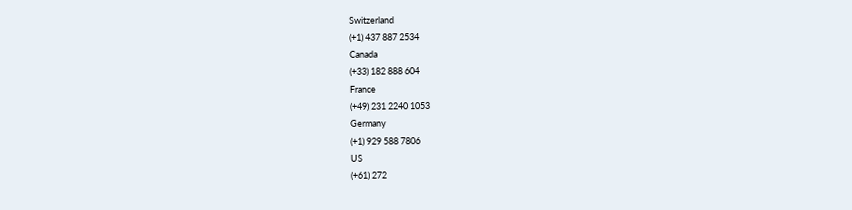Switzerland
(+1) 437 887 2534
Canada
(+33) 182 888 604
France
(+49) 231 2240 1053
Germany
(+1) 929 588 7806
US
(+61) 272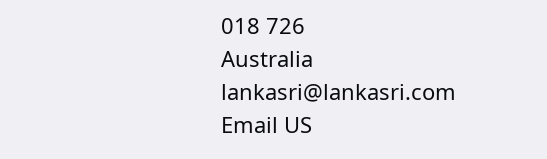018 726
Australia
lankasri@lankasri.com
Email US